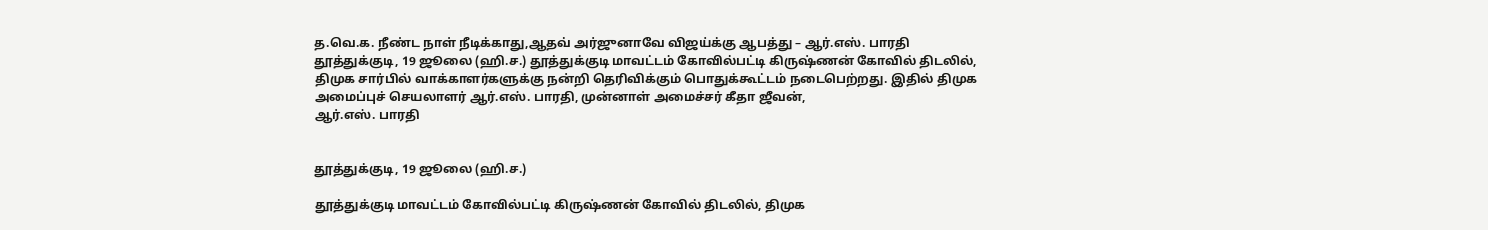த.வெ.க. நீண்ட நாள் நீடிக்காது,ஆதவ் அர்ஜுனாவே விஜய்க்கு ஆபத்து – ஆர்.எஸ். பாரதி
தூத்துக்குடி, 19 ஜூலை (ஹி.ச.) தூத்துக்குடி மாவட்டம் கோவில்பட்டி கிருஷ்ணன் கோவில் திடலில், திமுக சார்பில் வாக்காளர்களுக்கு நன்றி தெரிவிக்கும் பொதுக்கூட்டம் நடைபெற்றது. இதில் திமுக அமைப்புச் செயலாளர் ஆர்.எஸ். பாரதி, முன்னாள் அமைச்சர் கீதா ஜீவன்,
ஆர்.எஸ். பாரதி


தூத்துக்குடி, 19 ஜூலை (ஹி.ச.)

தூத்துக்குடி மாவட்டம் கோவில்பட்டி கிருஷ்ணன் கோவில் திடலில், திமுக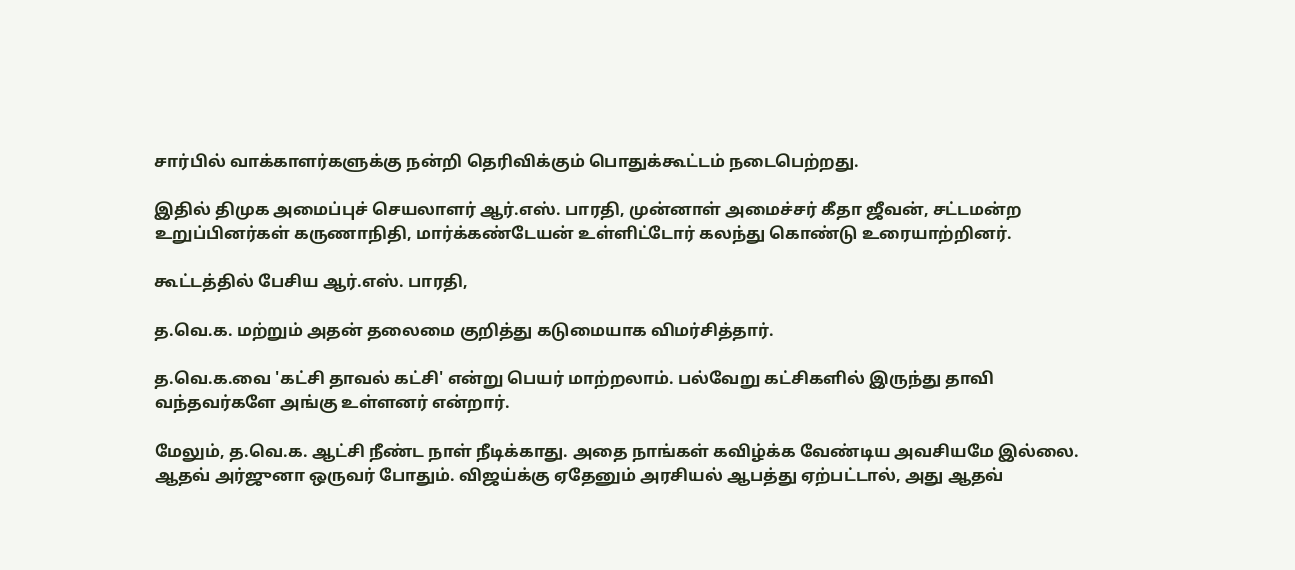சார்பில் வாக்காளர்களுக்கு நன்றி தெரிவிக்கும் பொதுக்கூட்டம் நடைபெற்றது.

இதில் திமுக அமைப்புச் செயலாளர் ஆர்.எஸ். பாரதி, முன்னாள் அமைச்சர் கீதா ஜீவன், சட்டமன்ற உறுப்பினர்கள் கருணாநிதி, மார்க்கண்டேயன் உள்ளிட்டோர் கலந்து கொண்டு உரையாற்றினர்.

கூட்டத்தில் பேசிய ஆர்.எஸ். பாரதி,

த.வெ.க. மற்றும் அதன் தலைமை குறித்து கடுமையாக விமர்சித்தார்.

த.வெ.க.வை 'கட்சி தாவல் கட்சி' என்று பெயர் மாற்றலாம். பல்வேறு கட்சிகளில் இருந்து தாவி வந்தவர்களே அங்கு உள்ளனர் என்றார்.

மேலும், த.வெ.க. ஆட்சி நீண்ட நாள் நீடிக்காது. அதை நாங்கள் கவிழ்க்க வேண்டிய அவசியமே இல்லை. ஆதவ் அர்ஜுனா ஒருவர் போதும். விஜய்க்கு ஏதேனும் அரசியல் ஆபத்து ஏற்பட்டால், அது ஆதவ்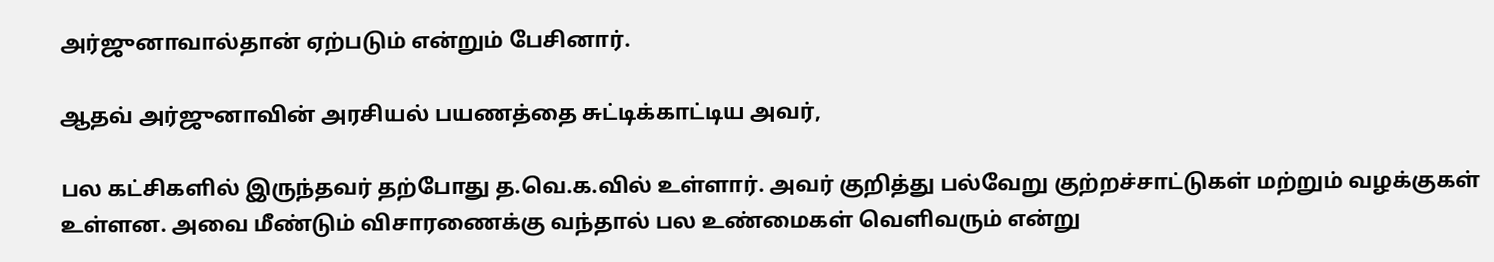அர்ஜுனாவால்தான் ஏற்படும் என்றும் பேசினார்.

ஆதவ் அர்ஜுனாவின் அரசியல் பயணத்தை சுட்டிக்காட்டிய அவர்,

பல கட்சிகளில் இருந்தவர் தற்போது த.வெ.க.வில் உள்ளார். அவர் குறித்து பல்வேறு குற்றச்சாட்டுகள் மற்றும் வழக்குகள் உள்ளன. அவை மீண்டும் விசாரணைக்கு வந்தால் பல உண்மைகள் வெளிவரும் என்று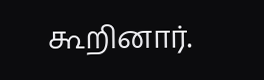கூறினார்.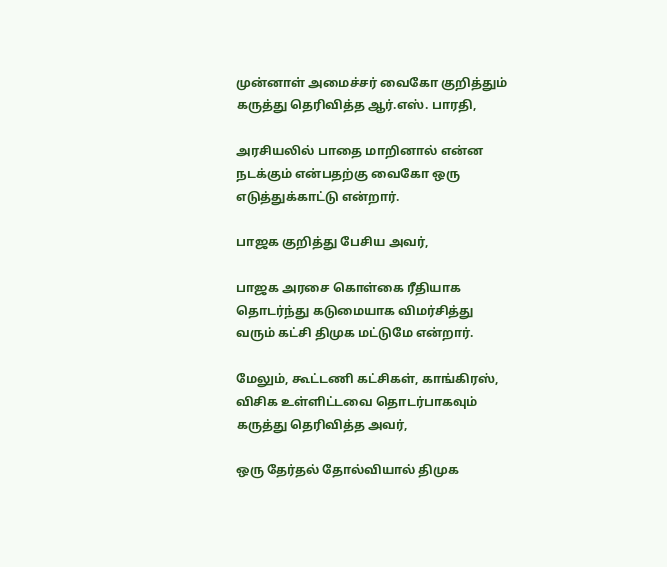முன்னாள் அமைச்சர் வைகோ குறித்தும் கருத்து தெரிவித்த ஆர்.எஸ். பாரதி,

அரசியலில் பாதை மாறினால் என்ன நடக்கும் என்பதற்கு வைகோ ஒரு எடுத்துக்காட்டு என்றார்.

பாஜக குறித்து பேசிய அவர்,

பாஜக அரசை கொள்கை ரீதியாக தொடர்ந்து கடுமையாக விமர்சித்து வரும் கட்சி திமுக மட்டுமே என்றார்.

மேலும், கூட்டணி கட்சிகள், காங்கிரஸ், விசிக உள்ளிட்டவை தொடர்பாகவும் கருத்து தெரிவித்த அவர்,

ஒரு தேர்தல் தோல்வியால் திமுக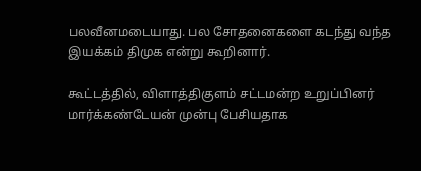பலவீனமடையாது. பல சோதனைகளை கடந்து வந்த இயக்கம் திமுக என்று கூறினார்.

கூட்டத்தில், விளாத்திகுளம் சட்டமன்ற உறுப்பினர் மார்க்கண்டேயன் முன்பு பேசியதாக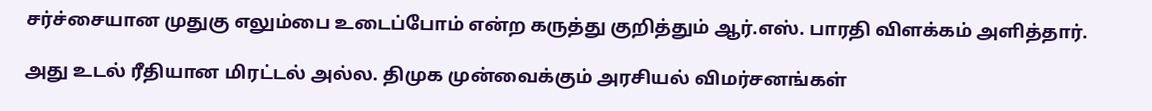சர்ச்சையான முதுகு எலும்பை உடைப்போம் என்ற கருத்து குறித்தும் ஆர்.எஸ். பாரதி விளக்கம் அளித்தார்.

அது உடல் ரீதியான மிரட்டல் அல்ல. திமுக முன்வைக்கும் அரசியல் விமர்சனங்கள்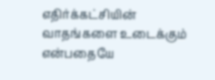எதிர்க்கட்சியின் வாதங்களை உடைக்கும் என்பதையே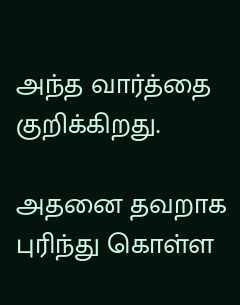அந்த வார்த்தை குறிக்கிறது.

அதனை தவறாக புரிந்து கொள்ள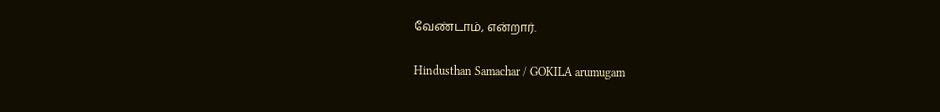வேண்டாம், என்றார்.

Hindusthan Samachar / GOKILA arumugam